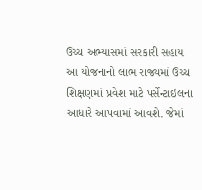ઉચ્ચ અભ્યાસમાં સરકારી સહાય
આ યોજનાનો લાભ રાજ્યમાં ઉચ્ચ શિક્ષણમાં પ્રવેશ માટે પર્સેન્ટાઇલના
આધારે આપવામાં આવશે. જેમાં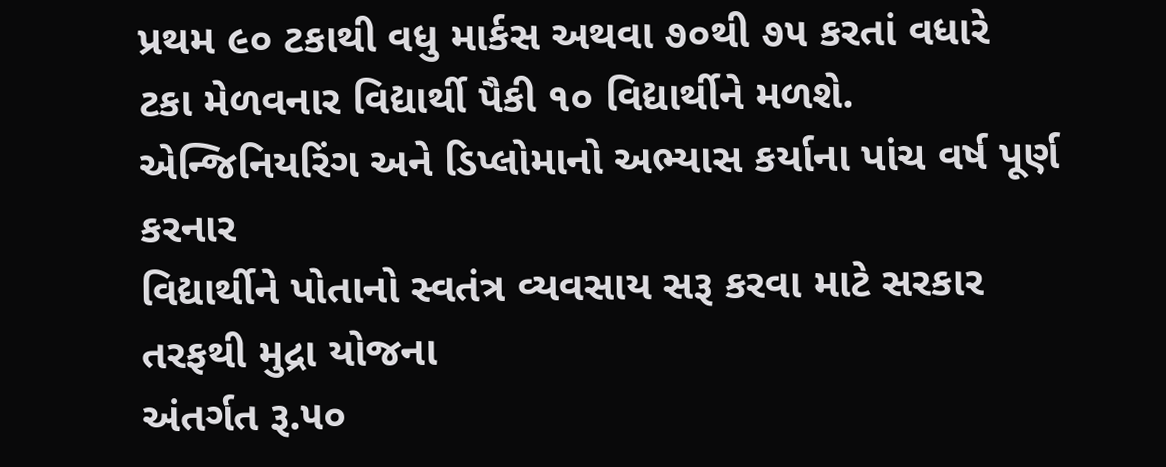પ્રથમ ૯૦ ટકાથી વધુ માર્કસ અથવા ૭૦થી ૭૫ કરતાં વધારે
ટકા મેળવનાર વિદ્યાર્થી પૈકી ૧૦ વિદ્યાર્થીને મળશે.
એન્જિનિયરિંગ અને ડિપ્લોમાનો અભ્યાસ કર્યાના પાંચ વર્ષ પૂર્ણ કરનાર
વિદ્યાર્થીને પોતાનો સ્વતંત્ર વ્યવસાય સરૂ કરવા માટે સરકાર તરફથી મુદ્રા યોજના
અંતર્ગત રૂ.૫૦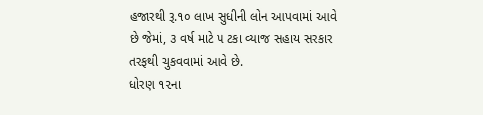હજારથી રૂ.૧૦ લાખ સુધીની લોન આપવામાં આવે છે જેમાં, ૩ વર્ષ માટે ૫ ટકા વ્યાજ સહાય સરકાર
તરફથી ચુકવવામાં આવે છે.
ધોરણ ૧૨ના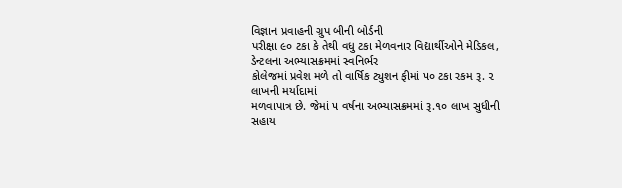વિજ્ઞાન પ્રવાહની ગ્રુપ બીની બોર્ડની
પરીક્ષા ૯૦ ટકા કે તેથી વધુ ટકા મેળવનાર વિદ્યાર્થીઓને મેડિકલ, ડેન્ટલના અભ્યાસક્રમમાં સ્વનિર્ભર
કોલેજમાં પ્રવેશ મળે તો વાર્ષિક ટ્યુશન ફીમાં ૫૦ ટકા રકમ રૂ. ૨ લાખની મર્યાદામાં
મળવાપાત્ર છે. જેમાં ૫ વર્ષના અભ્યાસક્રમમાં રૂ.૧૦ લાખ સુધીની સહાય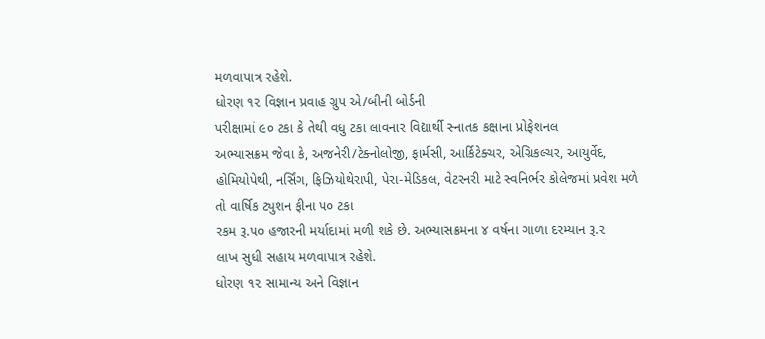મળવાપાત્ર રહેશે.
ધોરણ ૧૨ વિજ્ઞાન પ્રવાહ ગ્રુપ એ/બીની બોર્ડની
પરીક્ષામાં ૯૦ ટકા કે તેથી વધુ ટકા લાવનાર વિદ્યાર્થી સ્નાતક કક્ષાના પ્રોફેશનલ
અભ્યાસક્રમ જેવા કે, અજનેરી/ટેક્નોલોજી, ફાર્મસી, આર્કિટેક્ચર, એગ્રિકલ્ચર, આયુર્વેદ, હોમિયોપેથી, નર્સિંગ, ફિઝિયોથેરાપી, પેરા-મેડિકલ, વેટરનરી માટે સ્વનિર્ભર કોલેજમાં પ્રવેશ મળે તો વાર્ષિક ટ્યુશન ફીના ૫૦ ટકા
રકમ રૂ.૫૦ હજારની મર્યાદામાં મળી શકે છે. અભ્યાસક્રમના ૪ વર્ષના ગાળા દરમ્યાન રૂ.૨
લાખ સુધી સહાય મળવાપાત્ર રહેશે.
ધોરણ ૧૨ સામાન્ય અને વિજ્ઞાન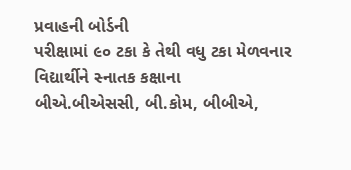પ્રવાહની બોર્ડની
પરીક્ષામાં ૯૦ ટકા કે તેથી વધુ ટકા મેળવનાર વિદ્યાર્થીને સ્નાતક કક્ષાના
બીએ.બીએસસી, બી.કોમ, બીબીએ,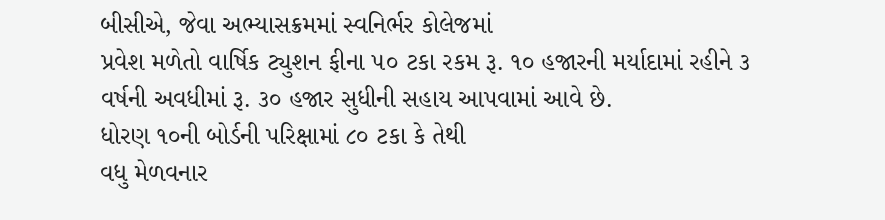બીસીએ, જેવા અભ્યાસક્રમમાં સ્વનિર્ભર કોલેજમાં
પ્રવેશ મળેતો વાર્ષિક ટ્યુશન ફીના ૫૦ ટકા રકમ રૂ. ૧૦ હજારની મર્યાદામાં રહીને ૩
વર્ષની અવધીમાં રૂ. ૩૦ હજાર સુધીની સહાય આપવામાં આવે છે.
ધોરણ ૧૦ની બોર્ડની પરિક્ષામાં ૮૦ ટકા કે તેથી
વધુ મેળવનાર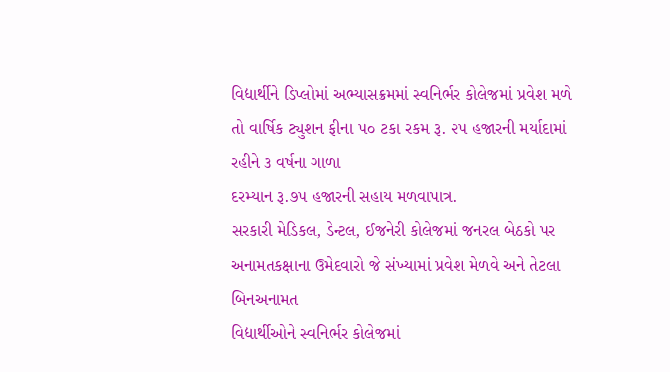વિદ્યાર્થીને ડિપ્લોમાં અભ્યાસક્રમમાં સ્વનિર્ભર કોલેજમાં પ્રવેશ મળે
તો વાર્ષિક ટ્યુશન ફીના ૫૦ ટકા રકમ રૂ. ૨૫ હજારની મર્યાદામાં રહીને ૩ વર્ષના ગાળા
દરમ્યાન રૂ.૭૫ હજારની સહાય મળવાપાત્ર.
સરકારી મેડિકલ, ડેન્ટલ, ઈજનેરી કોલેજમાં જનરલ બેઠકો પર
અનામતકક્ષાના ઉમેદવારો જે સંખ્યામાં પ્રવેશ મેળવે અને તેટલા બિનઅનામત
વિદ્યાર્થીઓને સ્વનિર્ભર કોલેજમાં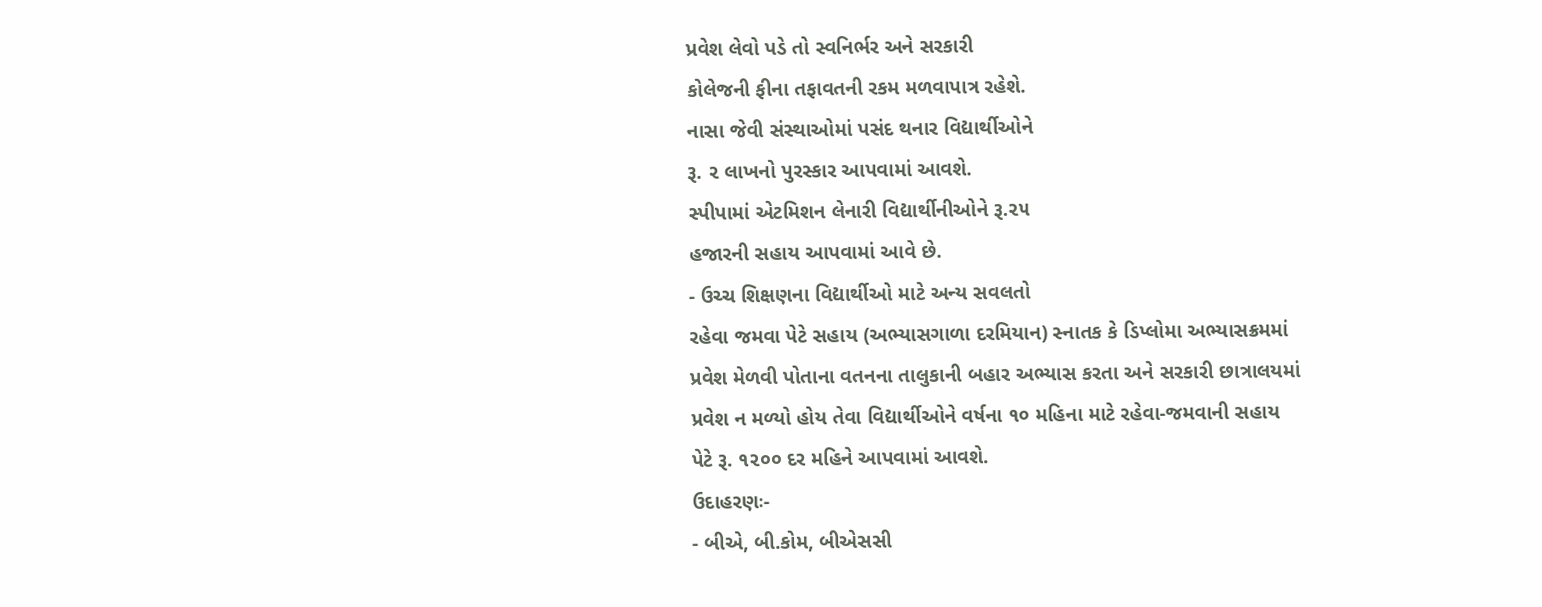પ્રવેશ લેવો પડે તો સ્વનિર્ભર અને સરકારી
કોલેજની ફીના તફાવતની રકમ મળવાપાત્ર રહેશે.
નાસા જેવી સંસ્થાઓમાં પસંદ થનાર વિદ્યાર્થીઓને
રૂ. ૨ લાખનો પુરસ્કાર આપવામાં આવશે.
સ્પીપામાં એટમિશન લેનારી વિદ્યાર્થીનીઓને રૂ.૨૫
હજારની સહાય આપવામાં આવે છે.
- ઉચ્ચ શિક્ષણના વિદ્યાર્થીઓ માટે અન્ય સવલતો
રહેવા જમવા પેટે સહાય (અભ્યાસગાળા દરમિયાન) સ્નાતક કે ડિપ્લોમા અભ્યાસક્રમમાં
પ્રવેશ મેળવી પોતાના વતનના તાલુકાની બહાર અભ્યાસ કરતા અને સરકારી છાત્રાલયમાં
પ્રવેશ ન મળ્યો હોય તેવા વિદ્યાર્થીઓને વર્ષના ૧૦ મહિના માટે રહેવા-જમવાની સહાય
પેટે રૂ. ૧૨૦૦ દર મહિને આપવામાં આવશે.
ઉદાહરણઃ-
- બીએ, બી.કોમ, બીએસસી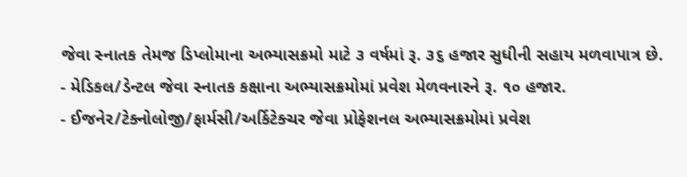જેવા સ્નાતક તેમજ ડિપ્લોમાના અભ્યાસક્રમો માટે ૩ વર્ષમાં રૂ. ૩૬ હજાર સુધીની સહાય મળવાપાત્ર છે.
- મેડિકલ/ડેન્ટલ જેવા સ્નાતક કક્ષાના અભ્યાસક્રમોમાં પ્રવેશ મેળવનારને રૂ. ૧૦ હજાર.
- ઈજનેર/ટેક્નોલોજી/ફાર્મસી/અર્કિટેક્ચર જેવા પ્રોફેશનલ અભ્યાસક્રમોમાં પ્રવેશ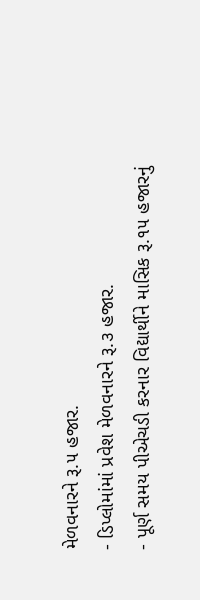મેળવનારને રૂ.૫ હજાર.
- ડિપ્લોમાંમાં પ્રવેશ મેળવનારને રૂ.૩ હજાર.
- પૂર્ણ સમય પીએચડી કરનાર વિદ્યાર્થીને માસિક રૂ.૧૫ હજારનું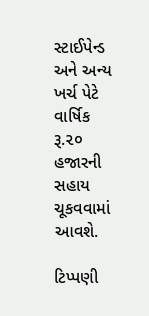સ્ટાઈપેન્ડ અને અન્ય ખર્ચ પેટે વાર્ષિક રૂ.૨૦ હજારની સહાય ચૂકવવામાં આવશે.

ટિપ્પણી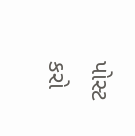પોસ્ટ કરો